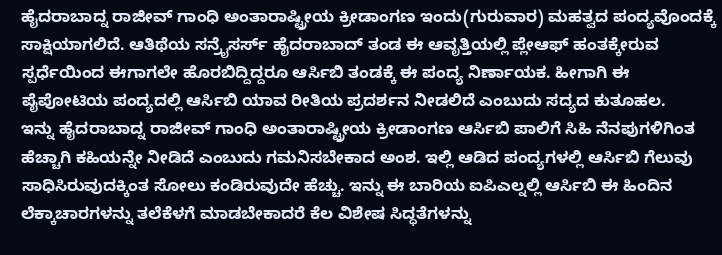ಹೈದರಾಬಾದ್ನ ರಾಜೀವ್ ಗಾಂಧಿ ಅಂತಾರಾಷ್ಟ್ರೀಯ ಕ್ರೀಡಾಂಗಣ ಇಂದು(ಗುರುವಾರ) ಮಹತ್ವದ ಪಂದ್ಯವೊಂದಕ್ಕೆ ಸಾಕ್ಷಿಯಾಗಲಿದೆ. ಆತಿಥೆಯ ಸನ್ರೈಸರ್ಸ್ ಹೈದರಾಬಾದ್ ತಂಡ ಈ ಆವೃತ್ತಿಯಲ್ಲಿ ಪ್ಲೇಆಫ್ ಹಂತಕ್ಕೇರುವ ಸ್ಪರ್ಧೆಯಿಂದ ಈಗಾಗಲೇ ಹೊರಬಿದ್ದಿದ್ದರೂ ಆರ್ಸಿಬಿ ತಂಡಕ್ಕೆ ಈ ಪಂದ್ಯ ನಿರ್ಣಾಯಕ. ಹೀಗಾಗಿ ಈ ಪೈಪೋಟಿಯ ಪಂದ್ಯದಲ್ಲಿ ಆರ್ಸಿಬಿ ಯಾವ ರೀತಿಯ ಪ್ರದರ್ಶನ ನೀಡಲಿದೆ ಎಂಬುದು ಸದ್ಯದ ಕುತೂಹಲ.
ಇನ್ನು ಹೈದರಾಬಾದ್ನ ರಾಜೀವ್ ಗಾಂಧಿ ಅಂತಾರಾಷ್ಟ್ರೀಯ ಕ್ರೀಡಾಂಗಣ ಆರ್ಸಿಬಿ ಪಾಲಿಗೆ ಸಿಹಿ ನೆನಪುಗಳಿಗಿಂತ ಹೆಚ್ಚಾಗಿ ಕಹಿಯನ್ನೇ ನೀಡಿದೆ ಎಂಬುದು ಗಮನಿಸಬೇಕಾದ ಅಂಶ. ಇಲ್ಲಿ ಆಡಿದ ಪಂದ್ಯಗಳಲ್ಲಿ ಆರ್ಸಿಬಿ ಗೆಲುವು ಸಾಧಿಸಿರುವುದಕ್ಕಿಂತ ಸೋಲು ಕಂಡಿರುವುದೇ ಹೆಚ್ಚು. ಇನ್ನು ಈ ಬಾರಿಯ ಐಪಿಎಲ್ನಲ್ಲಿ ಆರ್ಸಿಬಿ ಈ ಹಿಂದಿನ ಲೆಕ್ಕಾಚಾರಗಳನ್ನು ತಲೆಕೆಳಗೆ ಮಾಡಬೇಕಾದರೆ ಕೆಲ ವಿಶೇಷ ಸಿದ್ಧತೆಗಳನ್ನು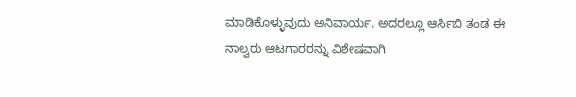ಮಾಡಿಕೊಳ್ಳುವುದು ಅನಿವಾರ್ಯ. ಅದರಲ್ಲೂ ಆರ್ಸಿಬಿ ತಂಡ ಈ ನಾಲ್ವರು ಆಟಗಾರರನ್ನು ವಿಶೇಷವಾಗಿ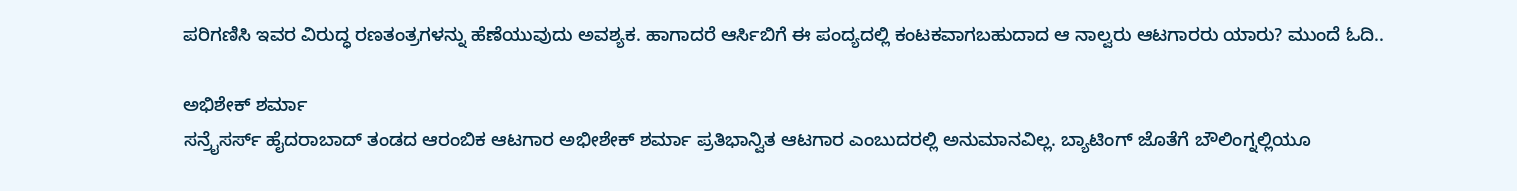ಪರಿಗಣಿಸಿ ಇವರ ವಿರುದ್ಧ ರಣತಂತ್ರಗಳನ್ನು ಹೆಣೆಯುವುದು ಅವಶ್ಯಕ. ಹಾಗಾದರೆ ಆರ್ಸಿಬಿಗೆ ಈ ಪಂದ್ಯದಲ್ಲಿ ಕಂಟಕವಾಗಬಹುದಾದ ಆ ನಾಲ್ವರು ಆಟಗಾರರು ಯಾರು? ಮುಂದೆ ಓದಿ..

ಅಭಿಶೇಕ್ ಶರ್ಮಾ
ಸನ್ರೈಸರ್ಸ್ ಹೈದರಾಬಾದ್ ತಂಡದ ಆರಂಬಿಕ ಆಟಗಾರ ಅಭೀಶೇಕ್ ಶರ್ಮಾ ಪ್ರತಿಭಾನ್ವಿತ ಆಟಗಾರ ಎಂಬುದರಲ್ಲಿ ಅನುಮಾನವಿಲ್ಲ. ಬ್ಯಾಟಿಂಗ್ ಜೊತೆಗೆ ಬೌಲಿಂಗ್ನಲ್ಲಿಯೂ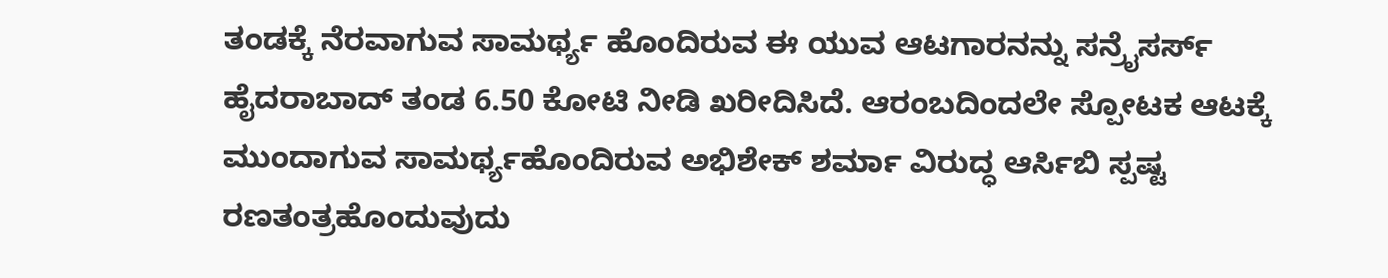ತಂಡಕ್ಕೆ ನೆರವಾಗುವ ಸಾಮರ್ಥ್ಯ ಹೊಂದಿರುವ ಈ ಯುವ ಆಟಗಾರನನ್ನು ಸನ್ರೈಸರ್ಸ್ ಹೈದರಾಬಾದ್ ತಂಡ 6.50 ಕೋಟಿ ನೀಡಿ ಖರೀದಿಸಿದೆ. ಆರಂಬದಿಂದಲೇ ಸ್ಪೋಟಕ ಆಟಕ್ಕೆ ಮುಂದಾಗುವ ಸಾಮರ್ಥ್ಯಹೊಂದಿರುವ ಅಭಿಶೇಕ್ ಶರ್ಮಾ ವಿರುದ್ಧ ಆರ್ಸಿಬಿ ಸ್ಪಷ್ಟ ರಣತಂತ್ರಹೊಂದುವುದು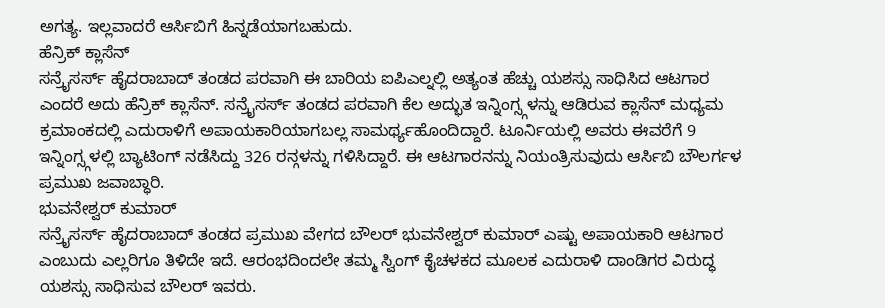ಅಗತ್ಯ. ಇಲ್ಲವಾದರೆ ಆರ್ಸಿಬಿಗೆ ಹಿನ್ನಡೆಯಾಗಬಹುದು.
ಹೆನ್ರಿಕ್ ಕ್ಲಾಸೆನ್
ಸನ್ರೈಸರ್ಸ್ ಹೈದರಾಬಾದ್ ತಂಡದ ಪರವಾಗಿ ಈ ಬಾರಿಯ ಐಪಿಎಲ್ನಲ್ಲಿ ಅತ್ಯಂತ ಹೆಚ್ಚು ಯಶಸ್ಸು ಸಾಧಿಸಿದ ಆಟಗಾರ ಎಂದರೆ ಅದು ಹೆನ್ರಿಕ್ ಕ್ಲಾಸೆನ್. ಸನ್ರೈಸರ್ಸ್ ತಂಡದ ಪರವಾಗಿ ಕೆಲ ಅದ್ಭುತ ಇನ್ನಿಂಗ್ಸ್ಗಳನ್ನು ಆಡಿರುವ ಕ್ಲಾಸೆನ್ ಮಧ್ಯಮ ಕ್ರಮಾಂಕದಲ್ಲಿ ಎದುರಾಳಿಗೆ ಅಪಾಯಕಾರಿಯಾಗಬಲ್ಲ ಸಾಮರ್ಥ್ಯಹೊಂದಿದ್ದಾರೆ. ಟೂರ್ನಿಯಲ್ಲಿ ಅವರು ಈವರೆಗೆ 9 ಇನ್ನಿಂಗ್ಸ್ಗಳಲ್ಲಿ ಬ್ಯಾಟಿಂಗ್ ನಡೆಸಿದ್ದು 326 ರನ್ಗಳನ್ನು ಗಳಿಸಿದ್ದಾರೆ. ಈ ಆಟಗಾರನನ್ನು ನಿಯಂತ್ರಿಸುವುದು ಆರ್ಸಿಬಿ ಬೌಲರ್ಗಳ ಪ್ರಮುಖ ಜವಾಬ್ಧಾರಿ.
ಭುವನೇಶ್ವರ್ ಕುಮಾರ್
ಸನ್ರೈಸರ್ಸ್ ಹೈದರಾಬಾದ್ ತಂಡದ ಪ್ರಮುಖ ವೇಗದ ಬೌಲರ್ ಭುವನೇಶ್ವರ್ ಕುಮಾರ್ ಎಷ್ಟು ಅಪಾಯಕಾರಿ ಆಟಗಾರ ಎಂಬುದು ಎಲ್ಲರಿಗೂ ತಿಳಿದೇ ಇದೆ. ಆರಂಭದಿಂದಲೇ ತಮ್ಮ ಸ್ವಿಂಗ್ ಕೈಚಳಕದ ಮೂಲಕ ಎದುರಾಳಿ ದಾಂಡಿಗರ ವಿರುದ್ಧ ಯಶಸ್ಸು ಸಾಧಿಸುವ ಬೌಲರ್ ಇವರು.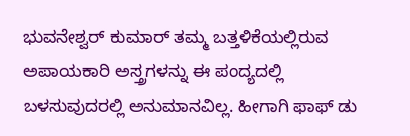ಭುವನೇಶ್ವರ್ ಕುಮಾರ್ ತಮ್ಮ ಬತ್ತಳಿಕೆಯಲ್ಲಿರುವ ಅಪಾಯಕಾರಿ ಅಸ್ತ್ರಗಳನ್ನು ಈ ಪಂದ್ಯದಲ್ಲಿ ಬಳಸುವುದರಲ್ಲಿ ಅನುಮಾನವಿಲ್ಲ. ಹೀಗಾಗಿ ಫಾಫ್ ಡು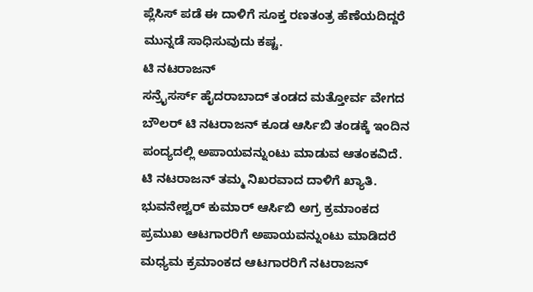ಪ್ಲೆಸಿಸ್ ಪಡೆ ಈ ದಾಳಿಗೆ ಸೂಕ್ತ ರಣತಂತ್ರ ಹೆಣೆಯದಿದ್ದರೆ ಮುನ್ನಡೆ ಸಾಧಿಸುವುದು ಕಷ್ಟ.
ಟಿ ನಟರಾಜನ್
ಸನ್ರೈಸರ್ಸ್ ಹೈದರಾಬಾದ್ ತಂಡದ ಮತ್ತೋರ್ವ ವೇಗದ ಬೌಲರ್ ಟಿ ನಟರಾಜನ್ ಕೂಡ ಆರ್ಸಿಬಿ ತಂಡಕ್ಕೆ ಇಂದಿನ ಪಂದ್ಯದಲ್ಲಿ ಅಪಾಯವನ್ನುಂಟು ಮಾಡುವ ಆತಂಕವಿದೆ. ಟಿ ನಟರಾಜನ್ ತಮ್ಮ ನಿಖರವಾದ ದಾಳಿಗೆ ಖ್ಯಾತಿ. ಭುವನೇಶ್ವರ್ ಕುಮಾರ್ ಆರ್ಸಿಬಿ ಅಗ್ರ ಕ್ರಮಾಂಕದ ಪ್ರಮುಖ ಆಟಗಾರರಿಗೆ ಅಪಾಯವನ್ನುಂಟು ಮಾಡಿದರೆ ಮಧ್ಯಮ ಕ್ರಮಾಂಕದ ಆಟಗಾರರಿಗೆ ನಟರಾಜನ್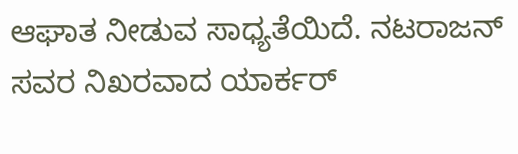ಆಘಾತ ನೀಡುವ ಸಾಧ್ಯತೆಯಿದೆ. ನಟರಾಜನ್ ಸವರ ನಿಖರವಾದ ಯಾರ್ಕರ್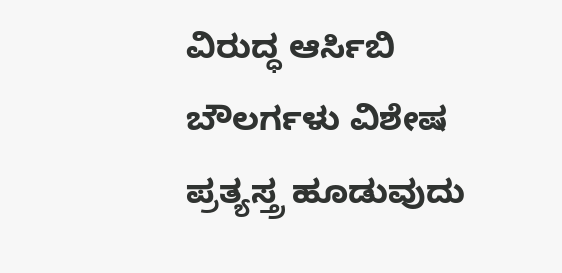ವಿರುದ್ಧ ಆರ್ಸಿಬಿ ಬೌಲರ್ಗಳು ವಿಶೇಷ ಪ್ರತ್ಯಸ್ತ್ರ ಹೂಡುವುದು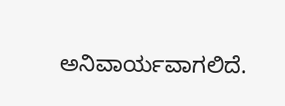ಅನಿವಾರ್ಯವಾಗಲಿದೆ.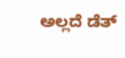ಅಲ್ಲದೆ ಡೆತ್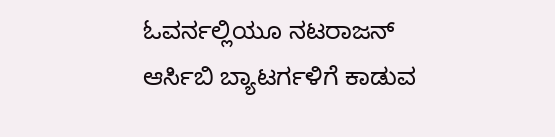ಓವರ್ನಲ್ಲಿಯೂ ನಟರಾಜನ್ ಆರ್ಸಿಬಿ ಬ್ಯಾಟರ್ಗಳಿಗೆ ಕಾಡುವ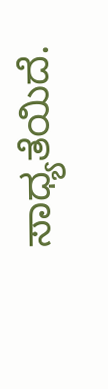ಸಾಧ್ಯತೆಯಿದೆ.